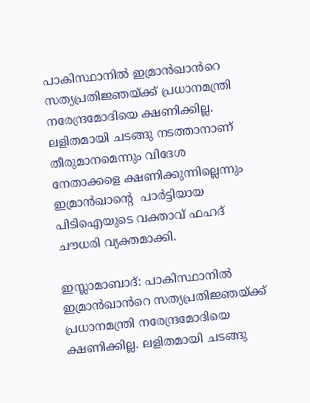പാകിസ്ഥാനിൽ ഇമ്രാൻഖാൻറെ സത്യപ്രതിജ്ഞയ്ക്ക് പ്രധാനമന്ത്രി നരേന്ദ്രമോദിയെ ക്ഷണിക്കില്ല. ലളിതമായി ചടങ്ങു നടത്താനാണ് തീരുമാനമെന്നും വിദേശ നേതാക്കളെ ക്ഷണിക്കുന്നില്ലെന്നും ഇമ്രാൻഖാന്‍റെ  പാർട്ടിയായ പിടിഐയുടെ വക്താവ് ഫഹദ് ചൗധരി വ്യക്തമാക്കി.

ഇസ്ലാമാബാദ്: പാകിസ്ഥാനിൽ ഇമ്രാൻഖാൻറെ സത്യപ്രതിജ്ഞയ്ക്ക് പ്രധാനമന്ത്രി നരേന്ദ്രമോദിയെ ക്ഷണിക്കില്ല. ലളിതമായി ചടങ്ങു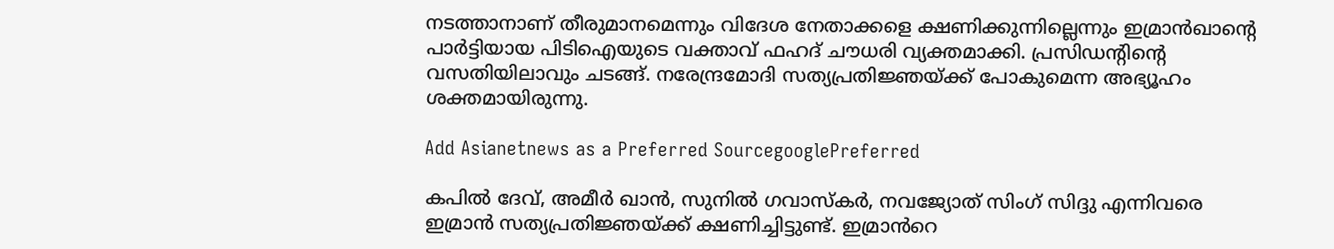നടത്താനാണ് തീരുമാനമെന്നും വിദേശ നേതാക്കളെ ക്ഷണിക്കുന്നില്ലെന്നും ഇമ്രാൻഖാന്‍റെ പാർട്ടിയായ പിടിഐയുടെ വക്താവ് ഫഹദ് ചൗധരി വ്യക്തമാക്കി. പ്രസിഡന്‍റിന്‍റെ വസതിയിലാവും ചടങ്ങ്. നരേന്ദ്രമോദി സത്യപ്രതിജ്ഞയ്ക്ക് പോകുമെന്ന അഭ്യൂഹം ശക്തമായിരുന്നു.

Add Asianetnews as a Preferred SourcegooglePreferred

കപിൽ ദേവ്, അമീർ ഖാൻ, സുനിൽ ഗവാസ്കർ, നവജ്യോത് സിംഗ് സിദ്ദു എന്നിവരെ ഇമ്രാൻ സത്യപ്രതിജ്ഞയ്ക്ക് ക്ഷണിച്ചിട്ടുണ്ട്. ഇമ്രാൻറെ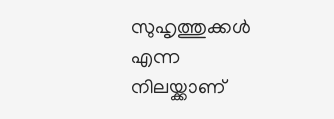സുഹൃത്തുക്കൾ എന്ന നിലയ്ക്കാണ്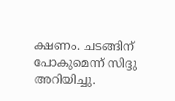ക്ഷണം. ചടങ്ങിന് പോകുമെന്ന് സിദ്ദു അറിയിച്ചു.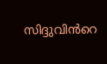സിദ്ദുവിൻറെ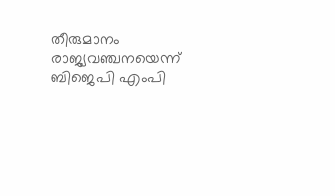തീരുമാനം രാജ്യവഞ്ചനയെന്ന് ബിജെപി എംപി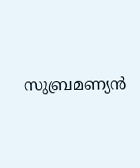സുബ്രമണ്യൻ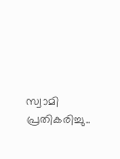സ്വാമി പ്രതികരിച്ചു..